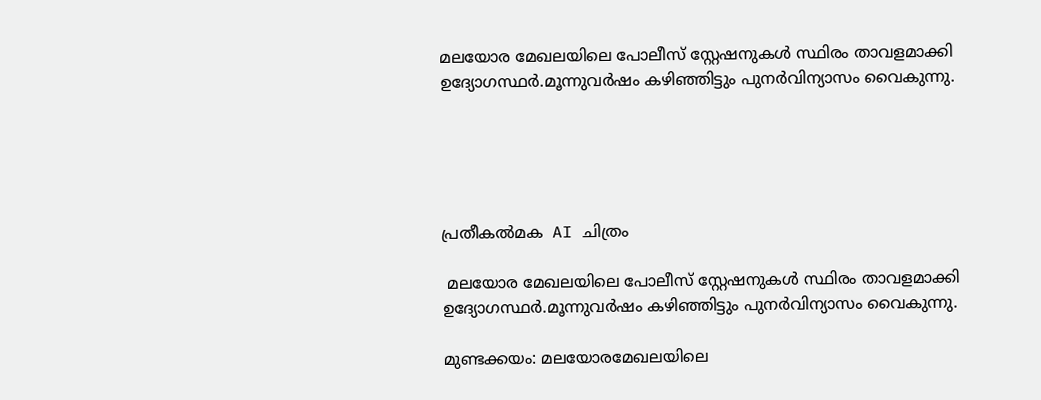മലയോര മേഖലയിലെ പോലീസ് സ്റ്റേഷനുകൾ സ്ഥിരം താവളമാക്കി ഉദ്യോഗസ്ഥർ.മൂന്നുവർഷം കഴിഞ്ഞിട്ടും പുനർവിന്യാസം വൈകുന്നു.





പ്രതീകൽമക  AI ചിത്രം

 മലയോര മേഖലയിലെ പോലീസ് സ്റ്റേഷനുകൾ സ്ഥിരം താവളമാക്കി ഉദ്യോഗസ്ഥർ.മൂന്നുവർഷം കഴിഞ്ഞിട്ടും പുനർവിന്യാസം വൈകുന്നു.

മുണ്ടക്കയം: മലയോരമേഖലയിലെ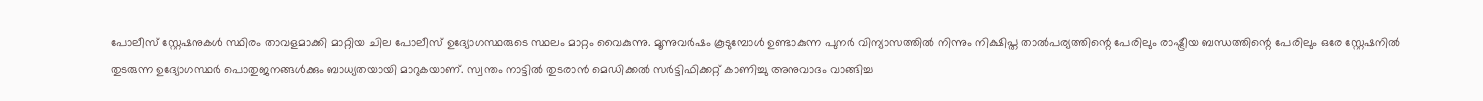പോലീസ് സ്റ്റേഷനുകൾ സ്ഥിരം താവളമാക്കി മാറ്റിയ ചില പോലീസ് ഉദ്യോഗസ്ഥരുടെ സ്ഥലം മാറ്റം വൈകുന്നു. മൂന്നുവർഷം കൂടുമ്പോൾ ഉണ്ടാകുന്ന പുനർ വിന്യാസത്തിൽ നിന്നും നിക്ഷിപ്ത താൽപര്യത്തിന്റെ പേരിലും രാഷ്ട്രീയ ബന്ധത്തിന്റെ പേരിലും ഒരേ സ്റ്റേഷനിൽ തുടരുന്ന ഉദ്യോഗസ്ഥർ പൊതുജനങ്ങൾക്കും ബാധ്യതയായി മാറുകയാണ്. സ്വന്തം നാട്ടിൽ തുടരാൻ മെഡിക്കൽ സർട്ടിഫിക്കറ്റ് കാണിച്ചു അനുവാദം വാങ്ങിച്ച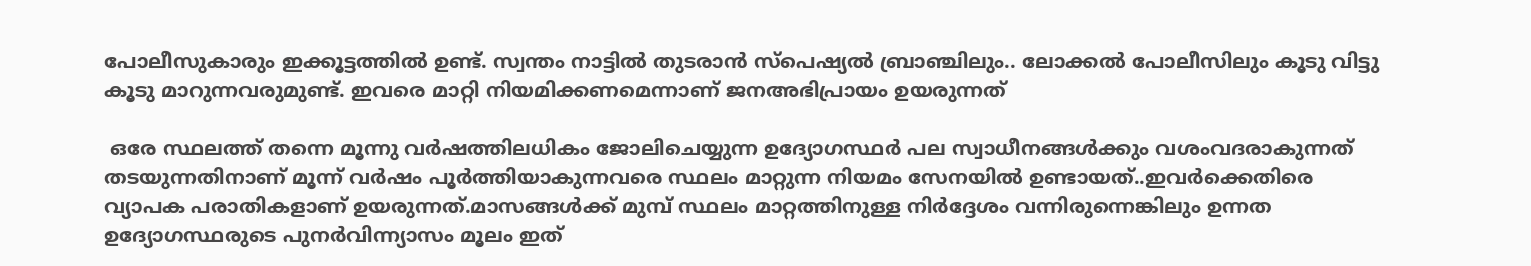പോലീസുകാരും ഇക്കൂട്ടത്തിൽ ഉണ്ട്. സ്വന്തം നാട്ടിൽ തുടരാൻ സ്പെഷ്യൽ ബ്രാഞ്ചിലും.. ലോക്കൽ പോലീസിലും കൂടു വിട്ടു കൂടു മാറുന്നവരുമുണ്ട്. ഇവരെ മാറ്റി നിയമിക്കണമെന്നാണ് ജനഅഭിപ്രായം ഉയരുന്നത്

 ഒരേ സ്ഥലത്ത് തന്നെ മൂന്നു വർഷത്തിലധികം ജോലിചെയ്യുന്ന ഉദ്യോഗസ്ഥർ പല സ്വാധീനങ്ങൾക്കും വശംവദരാകുന്നത് തടയുന്നതിനാണ് മൂന്ന് വർഷം പൂർത്തിയാകുന്നവരെ സ്ഥലം മാറ്റുന്ന നിയമം സേനയിൽ ഉണ്ടായത്..ഇവർക്കെതിരെ വ്യാപക പരാതികളാണ് ഉയരുന്നത്.മാസങ്ങൾക്ക് മുമ്പ് സ്ഥലം മാറ്റത്തിനുള്ള നിർദ്ദേശം വന്നിരുന്നെങ്കിലും ഉന്നത ഉദ്യോഗസ്ഥരുടെ പുനർവിന്ന്യാസം മൂലം ഇത്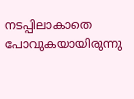നടപ്പിലാകാതെ പോവുകയായിരുന്നു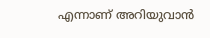എന്നാണ് അറിയുവാൻ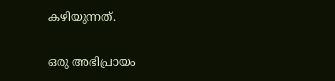കഴിയുന്നത്.


ഒരു അഭിപ്രായം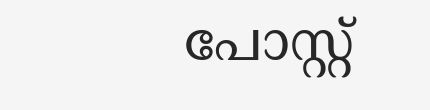പോസ്റ്റ്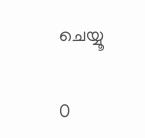ചെയ്യൂ

0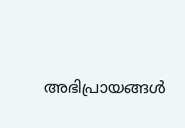അഭിപ്രായങ്ങള്‍